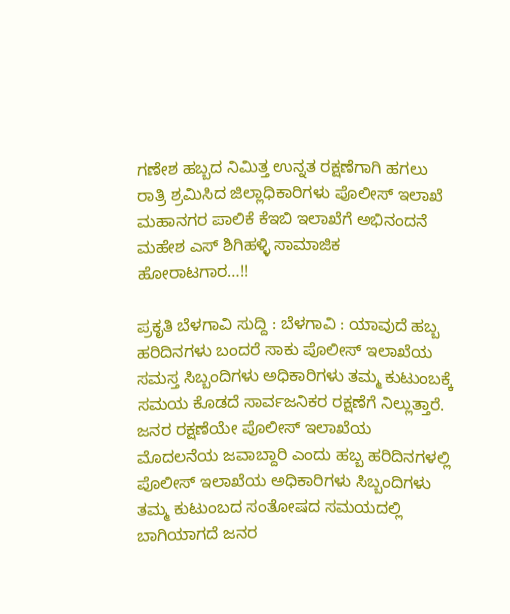ಗಣೇಶ ಹಬ್ಬದ ನಿಮಿತ್ತ ಉನ್ನತ ರಕ್ಷಣೆಗಾಗಿ ಹಗಲು ರಾತ್ರಿ ಶ್ರಮಿಸಿದ ಜಿಲ್ಲಾಧಿಕಾರಿಗಳು ಪೊಲೀಸ್ ಇಲಾಖೆ ಮಹಾನಗರ ಪಾಲಿಕೆ ಕೆಇಬಿ ಇಲಾಖೆಗೆ ಅಭಿನಂದನೆ ಮಹೇಶ ಎಸ್ ಶಿಗಿಹಳ್ಳಿ ಸಾಮಾಜಿಕ ಹೋರಾಟಗಾರ…!!

ಪ್ರಕೃತಿ ಬೆಳಗಾವಿ ಸುದ್ದಿ : ಬೆಳಗಾವಿ : ಯಾವುದೆ ಹಬ್ಬ ಹರಿದಿನಗಳು ಬಂದರೆ ಸಾಕು ಪೊಲೀಸ್ ಇಲಾಖೆಯ ಸಮಸ್ತ ಸಿಬ್ಬಂದಿಗಳು ಅಧಿಕಾರಿಗಳು ತಮ್ಮ ಕುಟುಂಬಕ್ಕೆ ಸಮಯ ಕೊಡದೆ ಸಾರ್ವಜನಿಕರ ರಕ್ಷಣೆಗೆ ನಿಲ್ಲುತ್ತಾರೆ. ಜನರ ರಕ್ಷಣೆಯೇ ಪೊಲೀಸ್ ಇಲಾಖೆಯ ಮೊದಲನೆಯ ಜವಾಬ್ದಾರಿ ಎಂದು ಹಬ್ಬ ಹರಿದಿನಗಳಲ್ಲಿ ಪೊಲೀಸ್ ಇಲಾಖೆಯ ಅಧಿಕಾರಿಗಳು ಸಿಬ್ಬಂದಿಗಳು ತಮ್ಮ ಕುಟುಂಬದ ಸಂತೋಷದ ಸಮಯದಲ್ಲಿ ಬಾಗಿಯಾಗದೆ ಜನರ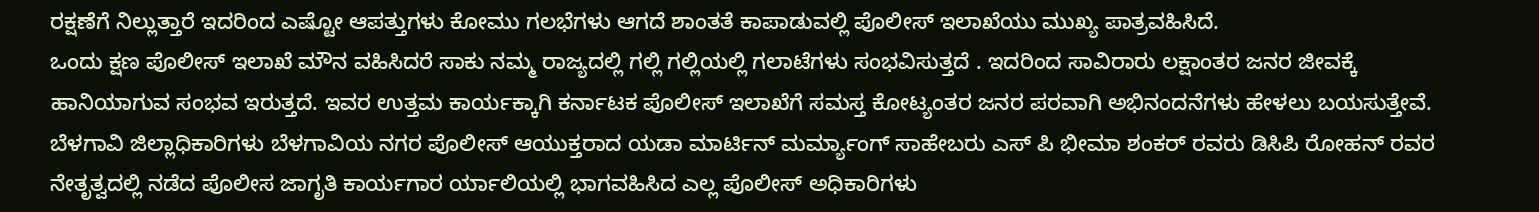ರಕ್ಷಣೆಗೆ ನಿಲ್ಲುತ್ತಾರೆ ಇದರಿಂದ ಎಷ್ಟೋ ಆಪತ್ತುಗಳು ಕೋಮು ಗಲಭೆಗಳು ಆಗದೆ ಶಾಂತತೆ ಕಾಪಾಡುವಲ್ಲಿ ಪೊಲೀಸ್ ಇಲಾಖೆಯು ಮುಖ್ಯ ಪಾತ್ರವಹಿಸಿದೆ.
ಒಂದು ಕ್ಷಣ ಪೊಲೀಸ್ ಇಲಾಖೆ ಮೌನ ವಹಿಸಿದರೆ ಸಾಕು ನಮ್ಮ ರಾಜ್ಯದಲ್ಲಿ ಗಲ್ಲಿ ಗಲ್ಲಿಯಲ್ಲಿ ಗಲಾಟೆಗಳು ಸಂಭವಿಸುತ್ತದೆ . ಇದರಿಂದ ಸಾವಿರಾರು ಲಕ್ಷಾಂತರ ಜನರ ಜೀವಕ್ಕೆ ಹಾನಿಯಾಗುವ ಸಂಭವ ಇರುತ್ತದೆ. ಇವರ ಉತ್ತಮ ಕಾರ್ಯಕ್ಕಾಗಿ ಕರ್ನಾಟಕ ಪೊಲೀಸ್ ಇಲಾಖೆಗೆ ಸಮಸ್ತ ಕೋಟ್ಯಂತರ ಜನರ ಪರವಾಗಿ ಅಭಿನಂದನೆಗಳು ಹೇಳಲು ಬಯಸುತ್ತೇವೆ. ಬೆಳಗಾವಿ ಜಿಲ್ಲಾಧಿಕಾರಿಗಳು ಬೆಳಗಾವಿಯ ನಗರ ಪೊಲೀಸ್ ಆಯುಕ್ತರಾದ ಯಡಾ ಮಾರ್ಟಿನ್ ಮರ್ಮ್ಯಾಂಗ್ ಸಾಹೇಬರು ಎಸ್ ಪಿ ಭೀಮಾ ಶಂಕರ್ ರವರು ಡಿಸಿಪಿ ರೋಹನ್ ರವರ ನೇತೃತ್ವದಲ್ಲಿ ನಡೆದ ಪೊಲೀಸ ಜಾಗೃತಿ ಕಾರ್ಯಗಾರ ರ್ಯಾಲಿಯಲ್ಲಿ ಭಾಗವಹಿಸಿದ ಎಲ್ಲ ಪೊಲೀಸ್ ಅಧಿಕಾರಿಗಳು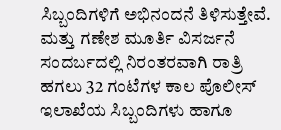ಸಿಬ್ಬಂದಿಗಳಿಗೆ ಅಭಿನಂದನೆ ತಿಳಿಸುತ್ತೇವೆ.
ಮತ್ತು ಗಣೇಶ ಮೂರ್ತಿ ವಿಸರ್ಜನೆ ಸಂದರ್ಬದಲ್ಲಿ ನಿರಂತರವಾಗಿ ರಾತ್ರಿ ಹಗಲು 32 ಗಂಟೆಗಳ ಕಾಲ ಪೊಲೀಸ್ ಇಲಾಖೆಯ ಸಿಬ್ಬಂದಿಗಳು ಹಾಗೂ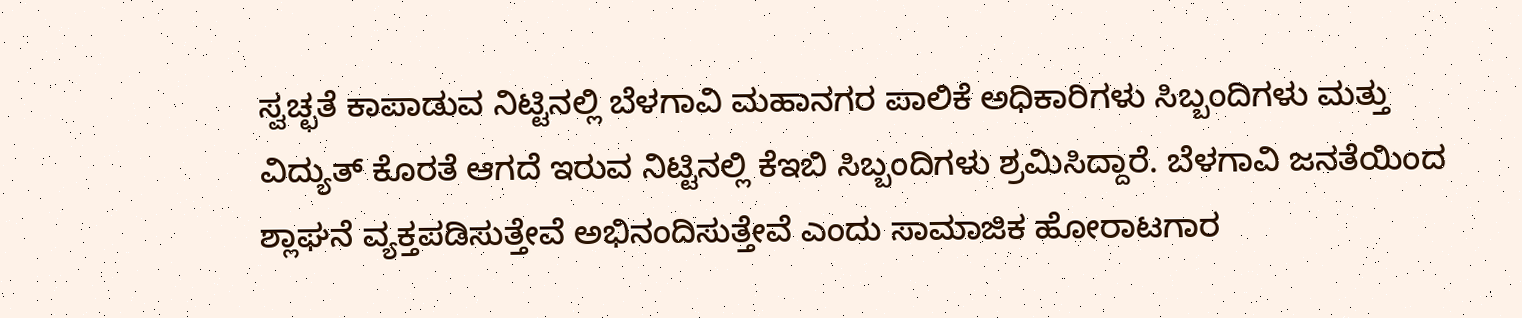ಸ್ವಚ್ಛತೆ ಕಾಪಾಡುವ ನಿಟ್ಟಿನಲ್ಲಿ ಬೆಳಗಾವಿ ಮಹಾನಗರ ಪಾಲಿಕೆ ಅಧಿಕಾರಿಗಳು ಸಿಬ್ಬಂದಿಗಳು ಮತ್ತು ವಿದ್ಯುತ್ ಕೊರತೆ ಆಗದೆ ಇರುವ ನಿಟ್ಟಿನಲ್ಲಿ ಕೆಇಬಿ ಸಿಬ್ಬಂದಿಗಳು ಶ್ರಮಿಸಿದ್ದಾರೆ. ಬೆಳಗಾವಿ ಜನತೆಯಿಂದ ಶ್ಲಾಘನೆ ವ್ಯಕ್ತಪಡಿಸುತ್ತೇವೆ ಅಭಿನಂದಿಸುತ್ತೇವೆ ಎಂದು ಸಾಮಾಜಿಕ ಹೋರಾಟಗಾರ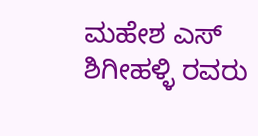ಮಹೇಶ ಎಸ್ ಶಿಗೀಹಳ್ಳಿ ರವರು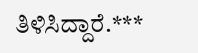ತಿಳಿಸಿದ್ದಾರೆ.***